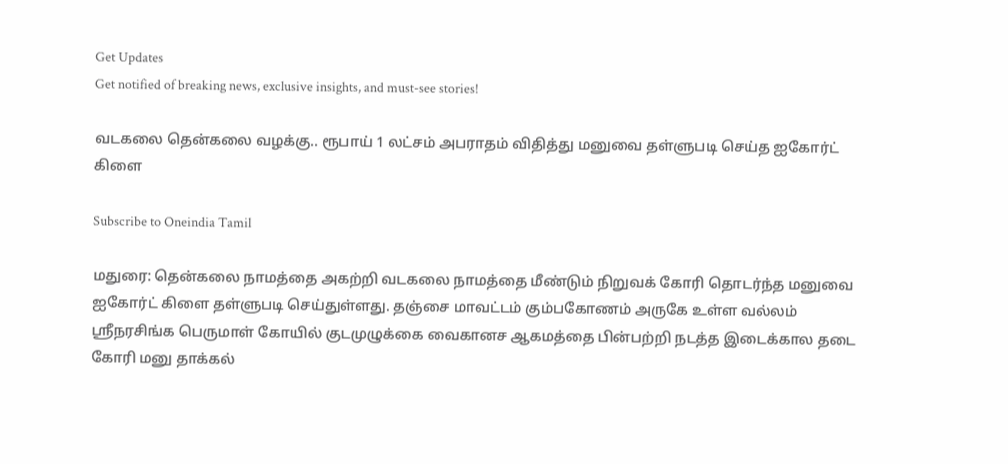Get Updates
Get notified of breaking news, exclusive insights, and must-see stories!

வடகலை தென்கலை வழக்கு.. ரூபாய் 1 லட்சம் அபராதம் விதித்து மனுவை தள்ளுபடி செய்த ஐகோர்ட் கிளை

Subscribe to Oneindia Tamil

மதுரை: தென்கலை நாமத்தை அகற்றி வடகலை நாமத்தை மீண்டும் நிறுவக் கோரி தொடர்ந்த மனுவை ஐகோர்ட் கிளை தள்ளுபடி செய்துள்ளது. தஞ்சை மாவட்டம் கும்பகோணம் அருகே உள்ள வல்லம் ஸ்ரீநரசிங்க பெருமாள் கோயில் குடமுழுக்கை வைகானச ஆகமத்தை பின்பற்றி நடத்த இடைக்கால தடை கோரி மனு தாக்கல்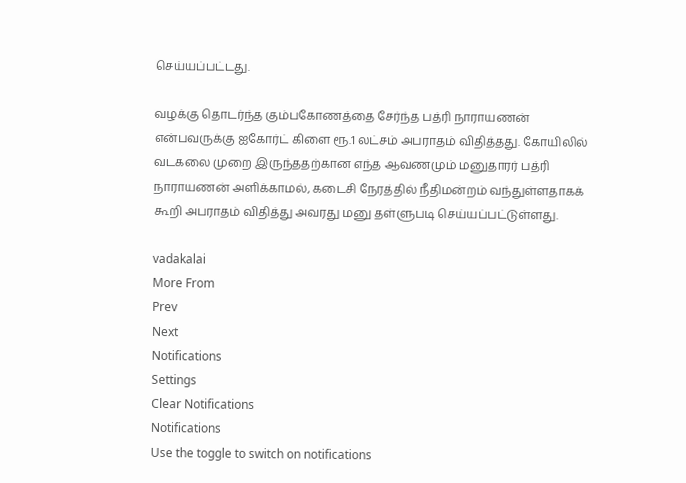செய்யப்பட்டது.

வழக்கு தொடர்ந்த கும்பகோணத்தை சேர்ந்த பத்ரி நாராயணன் என்பவருக்கு ஐகோர்ட் கிளை ரூ.1 லட்சம் அபராதம் விதித்தது. கோயிலில் வடகலை முறை இருந்ததற்கான எந்த ஆவணமும் மனுதாரர் பத்ரி நாராயணன் அளிக்காமல், கடைசி நேரத்தில் நீதிமன்றம் வந்துள்ளதாகக் கூறி அபராதம் விதித்து அவரது மனு தள்ளுபடி செய்யப்பட்டுள்ளது.

vadakalai
More From
Prev
Next
Notifications
Settings
Clear Notifications
Notifications
Use the toggle to switch on notifications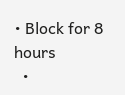• Block for 8 hours
  •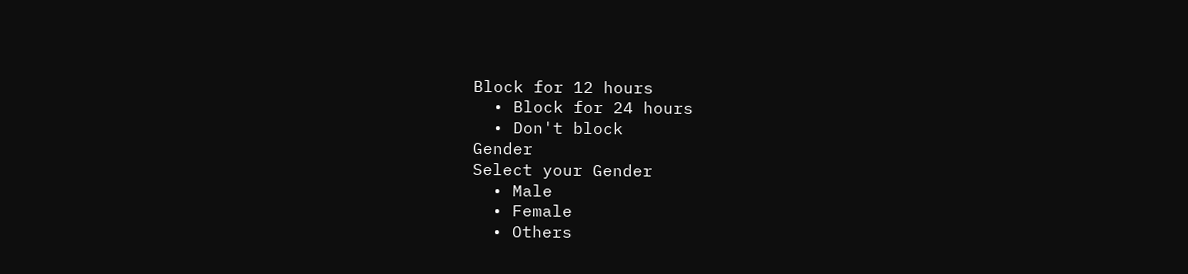Block for 12 hours
  • Block for 24 hours
  • Don't block
Gender
Select your Gender
  • Male
  • Female
  • Others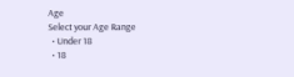Age
Select your Age Range
  • Under 18
  • 18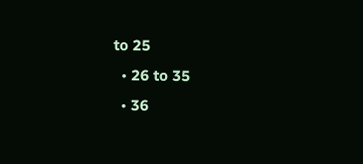to 25
  • 26 to 35
  • 36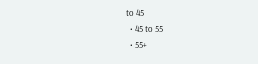to 45
  • 45 to 55
  • 55+